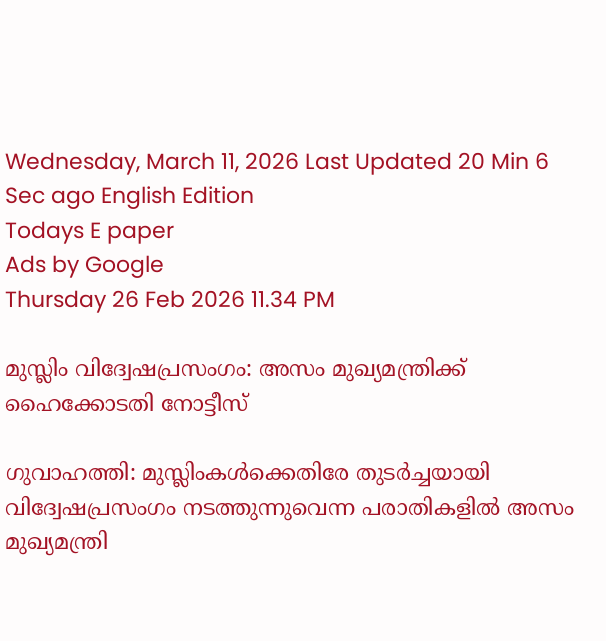Wednesday, March 11, 2026 Last Updated 20 Min 6 Sec ago English Edition
Todays E paper
Ads by Google
Thursday 26 Feb 2026 11.34 PM

മുസ്ലിം വിദ്വേഷപ്രസംഗം: അസം മുഖ്യമന്ത്രിക്ക്‌ ഹൈക്കോടതി നോട്ടീസ്‌

ഗുവാഹത്തി: മുസ്ലിംകള്‍ക്കെതിരേ തുടര്‍ച്ചയായി വിദ്വേഷപ്രസംഗം നടത്തുന്നുവെന്ന പരാതികളില്‍ അസം മുഖ്യമന്ത്രി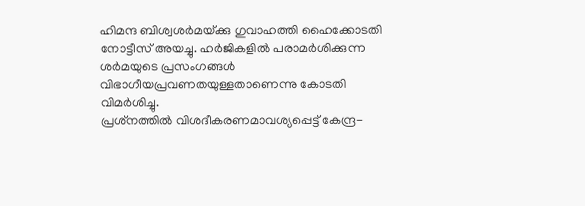ഹിമന്ദ ബിശ്വശര്‍മയ്‌ക്കു ഗുവാഹത്തി ഹൈക്കോടതി നോട്ടീസ്‌ അയച്ചു. ഹര്‍ജികളില്‍ പരാമര്‍ശിക്കുന്ന ശര്‍മയുടെ പ്രസംഗങ്ങള്‍ വിഭാഗീയപ്രവണതയുള്ളതാണെന്നു കോടതി വിമര്‍ശിച്ചു.
പ്രശ്‌നത്തില്‍ വിശദീകരണമാവശ്യപ്പെട്ട്‌ കേന്ദ്ര-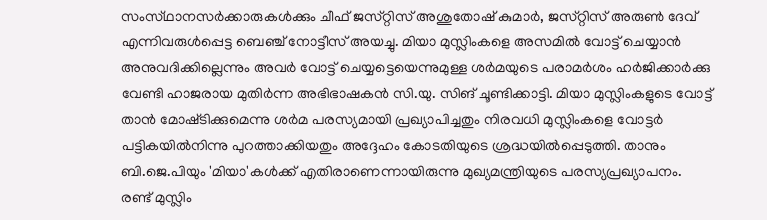സംസ്‌ഥാനസര്‍ക്കാരുകള്‍ക്കും ചീഫ്‌ ജസ്‌റ്റിസ്‌ അശുതോഷ്‌ കുമാര്‍, ജസ്‌റ്റിസ്‌ അരുണ്‍ ദേവ്‌ എന്നിവരുള്‍പ്പെട്ട ബെഞ്ച്‌ നോട്ടീസ്‌ അയച്ചു. മിയാ മുസ്ലിംകളെ അസമില്‍ വോട്ട്‌ ചെയ്യാന്‍ അനുവദിക്കില്ലെന്നും അവര്‍ വോട്ട്‌ ചെയ്യട്ടെയെന്നുമുള്ള ശര്‍മയുടെ പരാമര്‍ശം ഹര്‍ജിക്കാര്‍ക്കു വേണ്ടി ഹാജരായ മുതിര്‍ന്ന അഭിഭാഷകന്‍ സി.യു. സിങ്‌ ചൂണ്ടിക്കാട്ടി. മിയാ മുസ്ലിംകളുടെ വോട്ട്‌ താന്‍ മോഷ്‌ടിക്കുമെന്നു ശര്‍മ പരസ്യമായി പ്രഖ്യാപിച്ചതും നിരവധി മുസ്ലിംകളെ വോട്ടര്‍ പട്ടികയില്‍നിന്നു പുറത്താക്കിയതും അദ്ദേഹം കോടതിയുടെ ശ്രദ്ധയില്‍പ്പെടുത്തി. താനും ബി.ജെ.പിയും 'മിയാ'കള്‍ക്ക്‌ എതിരാണെന്നായിരുന്നു മുഖ്യമന്ത്രിയുടെ പരസ്യപ്രഖ്യാപനം.
രണ്ട്‌ മുസ്ലിം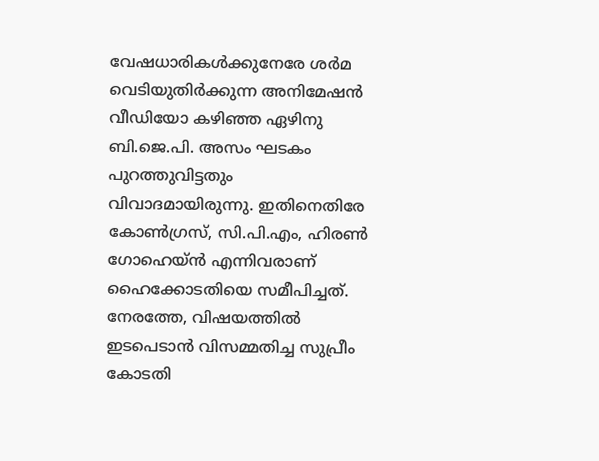വേഷധാരികള്‍ക്കുനേരേ ശര്‍മ വെടിയുതിര്‍ക്കുന്ന അനിമേഷന്‍ വീഡിയോ കഴിഞ്ഞ ഏഴിനു ബി.ജെ.പി. അസം ഘടകം പുറത്തുവിട്ടതും വിവാദമായിരുന്നു. ഇതിനെതിരേ കോണ്‍ഗ്രസ്‌, സി.പി.എം, ഹിരണ്‍ ഗോഹെയ്‌ന്‍ എന്നിവരാണ്‌ ഹൈക്കോടതിയെ സമീപിച്ചത്‌. നേരത്തേ, വിഷയത്തില്‍ ഇടപെടാന്‍ വിസമ്മതിച്ച സുപ്രീം കോടതി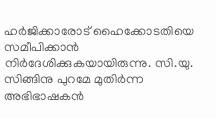ഹര്‍ജിക്കാരോട്‌ ഹൈക്കോടതിയെ സമീപിക്കാന്‍ നിര്‍ദേശിക്കുകയായിരുന്നു. സി.യു. സിങ്ങിനു പുറമേ മുതിര്‍ന്ന അഭിഭാഷകന്‍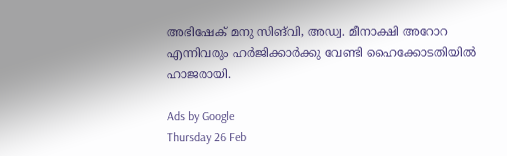അഭിഷേക്‌ മനു സിങ്‌വി, അഡ്വ. മീനാക്ഷി അറോറ എന്നിവരും ഹര്‍ജിക്കാര്‍ക്കു വേണ്ടി ഹൈക്കോടതിയില്‍ ഹാജരായി.

Ads by Google
Thursday 26 Feb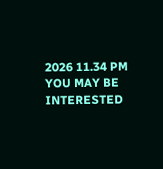2026 11.34 PM
YOU MAY BE INTERESTED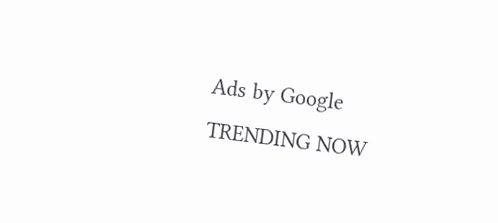Ads by Google
TRENDING NOW